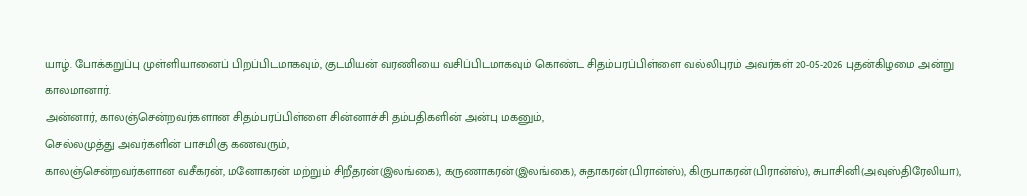யாழ். போக்கறுப்பு முள்ளியானைப் பிறப்பிடமாகவும், குடமியன் வரணியை வசிப்பிடமாகவும் கொண்ட சிதம்பரப்பிள்ளை வல்லிபுரம் அவர்கள் 20-05-2026 புதன்கிழமை அன்று காலமானார்.
அன்னார், காலஞ்சென்றவர்களான சிதம்பரப்பிள்ளை சின்னாச்சி தம்பதிகளின் அன்பு மகனும்,
செல்லமுத்து அவர்களின் பாசமிகு கணவரும்,
காலஞ்சென்றவர்களான வசீகரன், மனோகரன் மற்றும் சிறீதரன்(இலங்கை), கருணாகரன்(இலங்கை), சுதாகரன்(பிரான்ஸ்), கிருபாகரன்(பிரான்ஸ்), சுபாசினி(அவுஸ்திரேலியா),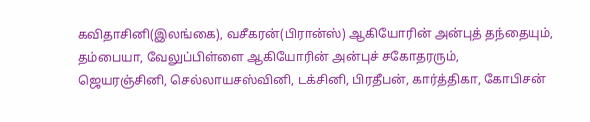கவிதாசினி(இலங்கை), வசீகரன்(பிரான்ஸ்) ஆகியோரின் அன்புத் தந்தையும்,
தம்பையா, வேலுப்பிள்ளை ஆகியோரின் அன்புச் சகோதரரும்,
ஜெயரஞ்சினி, செல்லாயசஸ்வினி, டக்சினி, பிரதீபன், கார்த்திகா, கோபிசன்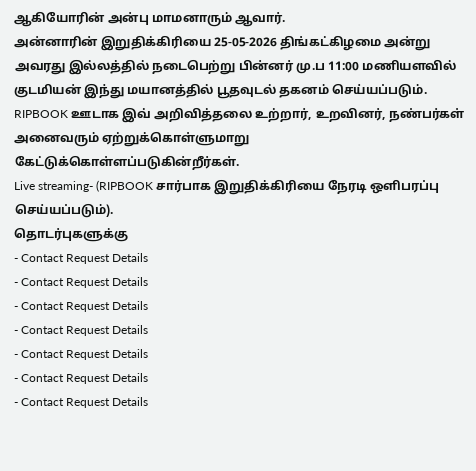ஆகியோரின் அன்பு மாமனாரும் ஆவார்.
அன்னாரின் இறுதிக்கிரியை 25-05-2026 திங்கட்கிழமை அன்று அவரது இல்லத்தில் நடைபெற்று பின்னர் மு.ப 11:00 மணியளவில் குடமியன் இந்து மயானத்தில் பூதவுடல் தகனம் செய்யப்படும்.
RIPBOOK ஊடாக இவ் அறிவித்தலை உற்றார், உறவினர், நண்பர்கள் அனைவரும் ஏற்றுக்கொள்ளுமாறு கேட்டுக்கொள்ளப்படுகின்றீர்கள்.
Live streaming- (RIPBOOK சார்பாக இறுதிக்கிரியை நேரடி ஒளிபரப்பு செய்யப்படும்).
தொடர்புகளுக்கு
- Contact Request Details
- Contact Request Details
- Contact Request Details
- Contact Request Details
- Contact Request Details
- Contact Request Details
- Contact Request Details